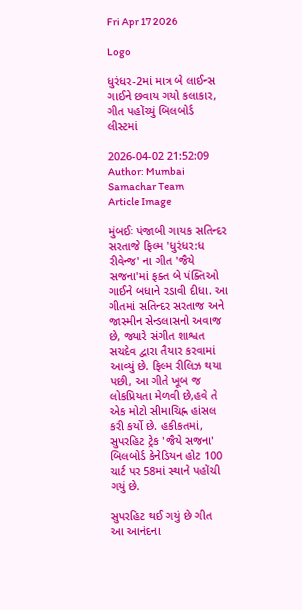Fri Apr 17 2026

Logo

ધુરંધર-2માં માત્ર બે લાઈન્સ ગાઈને છવાય ગયો કલાકાર, ગીત પહોંચ્યું બિલબોર્ડ લીસ્ટમાં

2026-04-02 21:52:09
Author: Mumbai Samachar Team
Article Image

મુંબઈઃ પંજાબી ગાયક સતિન્દર સરતાજે ફિલ્મ 'ધુરંધર:ધ રીવેન્જ' ના ગીત 'જૈયે સજના'માં ફક્ત બે પંક્તિઓ ગાઈને બધાને રડાવી દીધા. આ ગીતમાં સતિન્દર સરતાજ અને જાસ્મીન સેન્ડલાસનો અવાજ છે, જ્યારે સંગીત શાશ્વત સચદેવ દ્વારા તૈયાર કરવામાં આવ્યું છે. ફિલ્મ રીલિઝ થયા પછી, આ ગીતે ખૂબ જ લોકપ્રિયતા મેળવી છે,હવે તે એક મોટો સીમાચિહ્ન હાંસલ કરી કર્યો છે. હકીકતમાં, સુપરહિટ ટ્રેક 'જૈયે સજના' બિલબોર્ડ કેનેડિયન હોટ 100 ચાર્ટ પર 58માં સ્થાને પહોંચી ગયું છે.

સુપરહિટ થઈ ગયું છે ગીત
આ આનંદના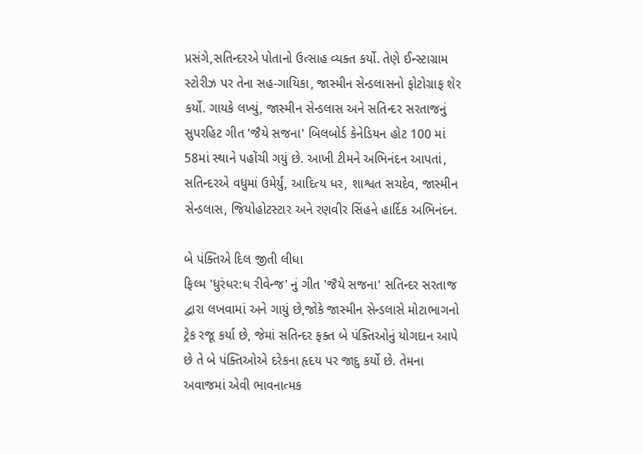પ્રસંગે,સતિન્દરએ પોતાનો ઉત્સાહ વ્યક્ત કર્યો. તેણે ઈન્સ્ટાગ્રામ સ્ટોરીઝ પર તેના સહ-ગાયિકા, જાસ્મીન સેન્ડલાસનો ફોટોગ્રાફ શેર કર્યો. ગાયકે લખ્યું, જાસ્મીન સેન્ડલાસ અને સતિન્દર સરતાજનું સુપરહિટ ગીત 'જૈયે સજના' બિલબોર્ડ કેનેડિયન હોટ 100 માં 58માં સ્થાને પહોંચી ગયું છે. આખી ટીમને અભિનંદન આપતાં, સતિન્દરએ વધુમાં ઉમેર્યું, આદિત્ય ધર, શાશ્વત સચદેવ, જાસ્મીન સેન્ડલાસ, જિયોહોટસ્ટાર અને રણવીર સિંહને હાર્દિક અભિનંદન.

બે પંક્તિએ દિલ જીતી લીધા
ફિલ્મ 'ધુરંધર:ધ રીવેન્જ' નું ગીત 'જૈયે સજના' સતિન્દર સરતાજ દ્વારા લખવામાં અને ગાયું છે,જોકે જાસ્મીન સેન્ડલાસે મોટાભાગનો ટ્રેક રજૂ કર્યા છે, જેમાં સતિન્દર ફક્ત બે પંક્તિઓનું યોગદાન આપે છે તે બે પંક્તિઓએ દરેકના હૃદય પર જાદુ કર્યો છે. તેમના અવાજમાં એવી ભાવનાત્મક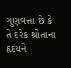ગુણવત્તા છે કે તે દરેક શ્રોતાના હૃદયને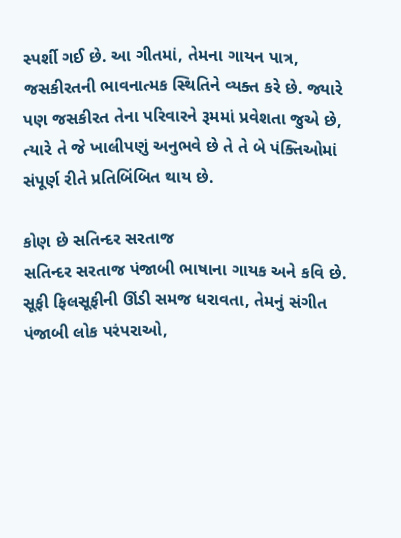સ્પર્શી ગઈ છે. આ ગીતમાં, તેમના ગાયન પાત્ર, જસકીરતની ભાવનાત્મક સ્થિતિને વ્યક્ત કરે છે. જ્યારે પણ જસકીરત તેના પરિવારને રૂમમાં પ્રવેશતા જુએ છે, ત્યારે તે જે ખાલીપણું અનુભવે છે તે તે બે પંક્તિઓમાં સંપૂર્ણ રીતે પ્રતિબિંબિત થાય છે.

કોણ છે સતિન્દર સરતાજ
સતિન્દર સરતાજ પંજાબી ભાષાના ગાયક અને કવિ છે. સૂફી ફિલસૂફીની ઊંડી સમજ ધરાવતા, તેમનું સંગીત પંજાબી લોક પરંપરાઓ,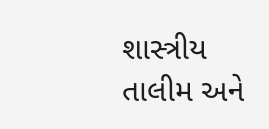શાસ્ત્રીય તાલીમ અને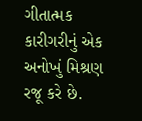ગીતાત્મક કારીગરીનું એક અનોખું મિશ્રણ રજૂ કરે છે.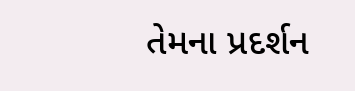તેમના પ્રદર્શન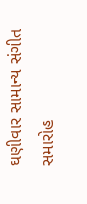ઘણીવાર સામાન્ય સંગીત સમારોહ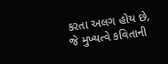કરતા અલગ હોય છે, જે મુખ્યત્વે કવિતાની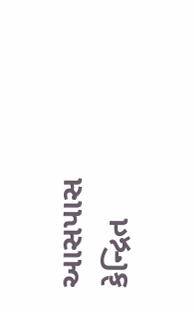આસપાસ કેન્દ્રિત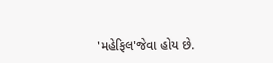'મહેફિલ'જેવા હોય છે.